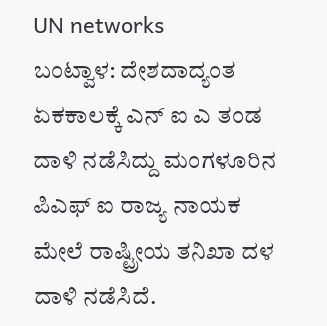UN networks
ಬಂಟ್ವಾಳ: ದೇಶದಾದ್ಯಂತ ಏಕಕಾಲಕ್ಕೆ ಎನ್ ಐ ಎ ತಂಡ ದಾಳಿ ನಡೆಸಿದ್ದು ಮಂಗಳೂರಿನ ಪಿಎಫ್ ಐ ರಾಜ್ಯ ನಾಯಕ ಮೇಲೆ ರಾಷ್ಟ್ರೀಯ ತನಿಖಾ ದಳ ದಾಳಿ ನಡೆಸಿದೆ.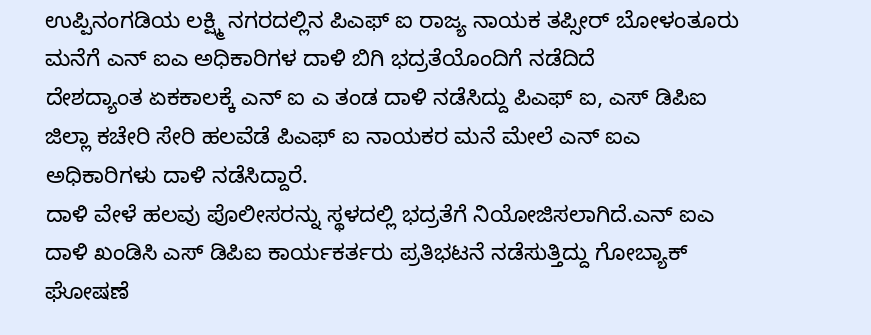ಉಪ್ಪಿನಂಗಡಿಯ ಲಕ್ಷ್ಮಿ ನಗರದಲ್ಲಿನ ಪಿಎಫ್ ಐ ರಾಜ್ಯ ನಾಯಕ ತಪ್ಸೀರ್ ಬೋಳಂತೂರು ಮನೆಗೆ ಎನ್ ಐಎ ಅಧಿಕಾರಿಗಳ ದಾಳಿ ಬಿಗಿ ಭದ್ರತೆಯೊಂದಿಗೆ ನಡೆದಿದೆ
ದೇಶದ್ಯಾಂತ ಏಕಕಾಲಕ್ಕೆ ಎನ್ ಐ ಎ ತಂಡ ದಾಳಿ ನಡೆಸಿದ್ದು ಪಿಎಫ್ ಐ, ಎಸ್ ಡಿಪಿಐ ಜಿಲ್ಲಾ ಕಚೇರಿ ಸೇರಿ ಹಲವೆಡೆ ಪಿಎಫ್ ಐ ನಾಯಕರ ಮನೆ ಮೇಲೆ ಎನ್ ಐಎ ಅಧಿಕಾರಿಗಳು ದಾಳಿ ನಡೆಸಿದ್ದಾರೆ.
ದಾಳಿ ವೇಳೆ ಹಲವು ಪೊಲೀಸರನ್ನು ಸ್ಥಳದಲ್ಲಿ ಭದ್ರತೆಗೆ ನಿಯೋಜಿಸಲಾಗಿದೆ.ಎನ್ ಐಎ ದಾಳಿ ಖಂಡಿಸಿ ಎಸ್ ಡಿಪಿಐ ಕಾರ್ಯಕರ್ತರು ಪ್ರತಿಭಟನೆ ನಡೆಸುತ್ತಿದ್ದು ಗೋಬ್ಯಾಕ್ ಘೋಷಣೆ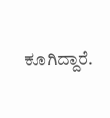ಕೂಗಿದ್ದಾರೆ.